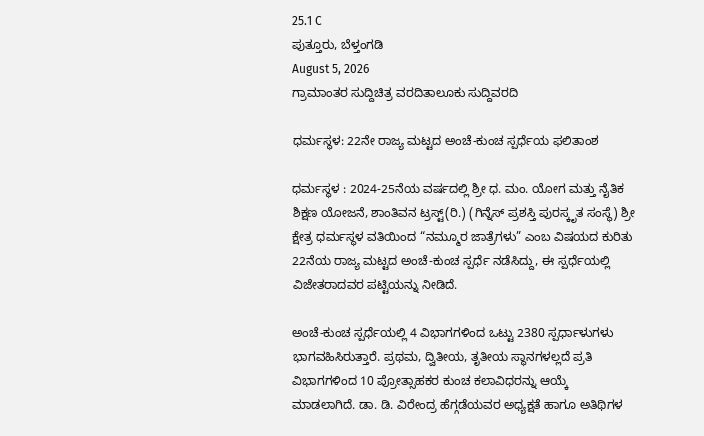25.1 C
ಪುತ್ತೂರು, ಬೆಳ್ತಂಗಡಿ
August 5, 2026
ಗ್ರಾಮಾಂತರ ಸುದ್ದಿಚಿತ್ರ ವರದಿತಾಲೂಕು ಸುದ್ದಿವರದಿ

ಧರ್ಮಸ್ಥಳ: 22ನೇ ರಾಜ್ಯ ಮಟ್ಟದ ಅಂಚೆ-ಕುಂಚ ಸ್ಪರ್ಧೆಯ ಫಲಿತಾಂಶ

ಧರ್ಮಸ್ಥಳ : 2024-25ನೆಯ ವರ್ಷದಲ್ಲಿ ಶ್ರೀ ಧ. ಮಂ. ಯೋಗ ಮತ್ತು ನೈತಿಕ ಶಿಕ್ಷಣ ಯೋಜನೆ, ಶಾಂತಿವನ ಟ್ರಸ್ಟ್(ರಿ.) (ಗಿನ್ನೆಸ್ ಪ್ರಶಸ್ತಿ ಪುರಸ್ಕೃತ ಸಂಸ್ಥೆ) ಶ್ರೀ ಕ್ಷೇತ್ರ ಧರ್ಮಸ್ಥಳ ವತಿಯಿಂದ “ನಮ್ಮೂರ ಜಾತ್ರೆಗಳು” ಎಂಬ ವಿಷಯದ ಕುರಿತು 22ನೆಯ ರಾಜ್ಯ ಮಟ್ಟದ ಅಂಚೆ-ಕುಂಚ ಸ್ಪರ್ಧೆ ನಡೆಸಿದ್ದು, ಈ ಸ್ಪರ್ಧೆಯಲ್ಲಿ ವಿಜೇತರಾದವರ ಪಟ್ಟಿಯನ್ನು ನೀಡಿದೆ.

ಅಂಚೆ-ಕುಂಚ ಸ್ಪರ್ಧೆಯಲ್ಲಿ 4 ವಿಭಾಗಗಳಿಂದ ಒಟ್ಟು 2380 ಸ್ಪರ್ಧಾಳುಗಳು ಭಾಗವಹಿಸಿರುತ್ತಾರೆ. ಪ್ರಥಮ, ದ್ವಿತೀಯ, ತೃತೀಯ ಸ್ಥಾನಗಳಲ್ಲದೆ ಪ್ರತಿ ವಿಭಾಗಗಳಿಂದ 10 ಪ್ರೋತ್ಸಾಹಕರ ಕುಂಚ ಕಲಾವಿಧರನ್ನು ಆಯ್ಕೆ ಮಾಡಲಾಗಿದೆ. ಡಾ. ಡಿ. ವಿರೇಂದ್ರ ಹೆಗ್ಗಡೆಯವರ ಅಧ್ಯಕ್ಷತೆ ಹಾಗೂ ಅತಿಥಿಗಳ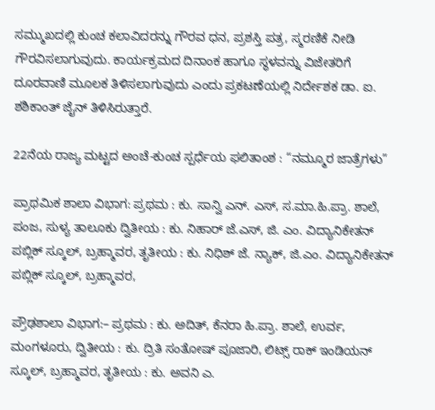ಸಮ್ಮುಖದಲ್ಲಿ ಕುಂಚ ಕಲಾವಿದರನ್ನು ಗೌರವ ಧನ, ಪ್ರಶಸ್ತಿ ಪತ್ರ, ಸ್ಮರಣಿಕೆ ನೀಡಿ ಗೌರವಿಸಲಾಗುವುದು. ಕಾರ್ಯಕ್ರಮದ ದಿನಾಂಕ ಹಾಗೂ ಸ್ಥಳವನ್ನು ವಿಜೇತರಿಗೆ ದೂರವಾಣಿ ಮೂಲಕ ತಿಳಿಸಲಾಗುವುದು ಎಂದು ಪ್ರಕಟಣೆಯಲ್ಲಿ ನಿರ್ದೇಶಕ ಡಾ. ಐ. ಶಶಿಕಾಂತ್ ಜೈನ್ ತಿಳಿಸಿರುತ್ತಾರೆ.

22ನೆಯ ರಾಜ್ಯ ಮಟ್ಟದ ಅಂಚೆ-ಕುಂಚ ಸ್ಪರ್ಧೆಯ ಫಲಿತಾಂಶ : “ನಮ್ಮೂರ ಜಾತ್ರೆಗಳು”

ಪ್ರಾಥಮಿಕ ಶಾಲಾ ವಿಭಾಗ: ಪ್ರಥಮ : ಕು. ಸಾನ್ವಿ ಎನ್. ಎಸ್, ಸ.ಮಾ.ಹಿ.ಪ್ರಾ. ಶಾಲೆ, ಪಂಜ, ಸುಳ್ಯ ತಾಲೂಕು ದ್ವಿತೀಯ : ಕು. ನಿಹಾರ್ ಜೆ.ಎಸ್, ಜಿ. ಎಂ. ವಿದ್ಯಾನಿಕೇತನ್ ಪಬ್ಲಿಕ್ ಸ್ಕೂಲ್, ಬ್ರಹ್ಮಾವರ, ತೃತೀಯ : ಕು. ನಿಧಿಶ್ ಜೆ. ನ್ಯಾಕ್, ಜಿ.ಎಂ. ವಿದ್ಯಾನಿಕೇತನ್ ಪಬ್ಲಿಕ್ ಸ್ಕೂಲ್, ಬ್ರಹ್ಮಾವರ,

ಪ್ರೌಢಶಾಲಾ ವಿಭಾಗ:– ಪ್ರಥಮ : ಕು. ಅದಿತ್, ಕೆನರಾ ಹಿ.ಪ್ರಾ. ಶಾಲೆ, ಉರ್ವ, ಮಂಗಳೂರು, ದ್ವಿತೀಯ : ಕು. ದ್ರಿತಿ ಸಂತೋಷ್ ಪೂಜಾರಿ, ಲಿಟ್ಸ್ ರಾಕ್ ಇಂಡಿಯನ್ ಸ್ಕೂಲ್, ಬ್ರಹ್ಮಾವರ, ತೃತೀಯ : ಕು. ಅವನಿ ಎ.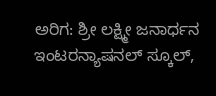ಅರಿಗ: ಶ್ರೀ ಲಕ್ಷ್ಮೀ ಜನಾರ್ಧನ ಇಂಟರನ್ಯಾಷನಲ್ ಸ್ಕೂಲ್,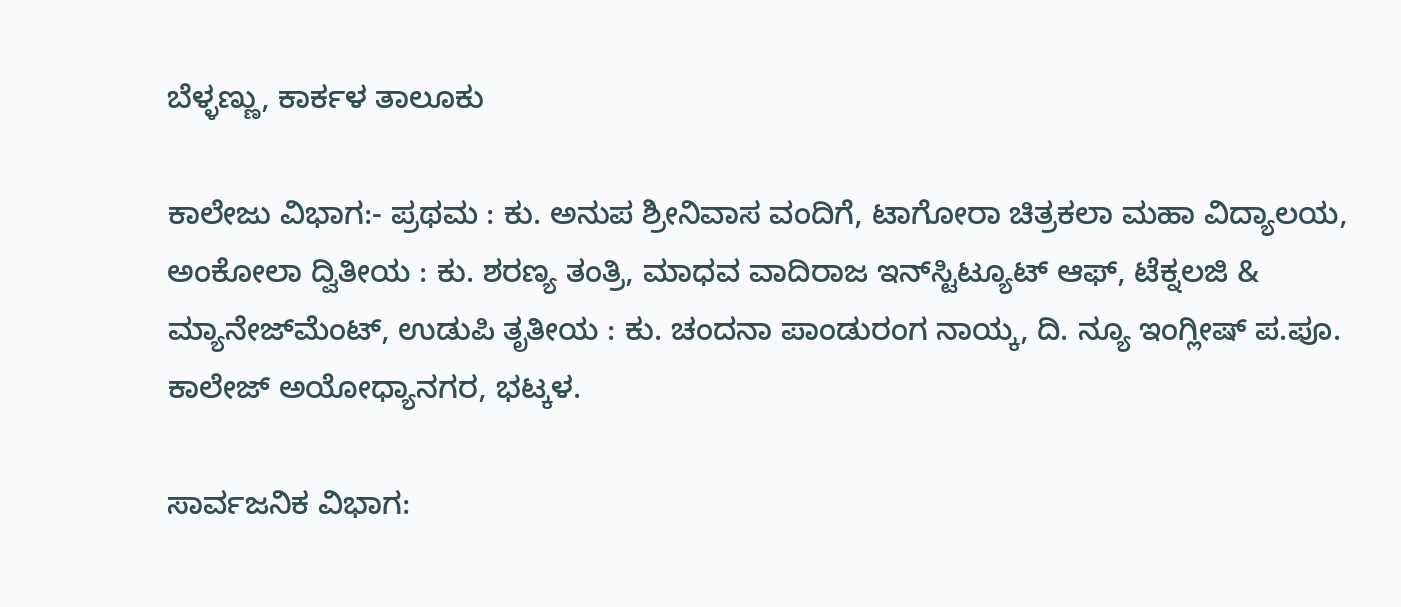ಬೆಳ್ಳಣ್ಣು, ಕಾರ್ಕಳ ತಾಲೂಕು

ಕಾಲೇಜು ವಿಭಾಗ:- ಪ್ರಥಮ : ಕು. ಅನುಪ ಶ್ರೀನಿವಾಸ ವಂದಿಗೆ, ಟಾಗೋರಾ ಚಿತ್ರಕಲಾ ಮಹಾ ವಿದ್ಯಾಲಯ, ಅಂಕೋಲಾ ದ್ವಿತೀಯ : ಕು. ಶರಣ್ಯ ತಂತ್ರಿ, ಮಾಧವ ವಾದಿರಾಜ ಇನ್‌ಸ್ಟಿಟ್ಯೂಟ್ ಆಫ್, ಟೆಕ್ನಲಜಿ & ಮ್ಯಾನೇಜ್‌ಮೆಂಟ್, ಉಡುಪಿ ತೃತೀಯ : ಕು. ಚಂದನಾ ಪಾಂಡುರಂಗ ನಾಯ್ಕ, ದಿ. ನ್ಯೂ ಇಂಗ್ಲೀಷ್ ಪ.ಪೂ. ಕಾಲೇಜ್ ಅಯೋಧ್ಯಾನಗರ, ಭಟ್ಕಳ.

ಸಾರ್ವಜನಿಕ ವಿಭಾಗ: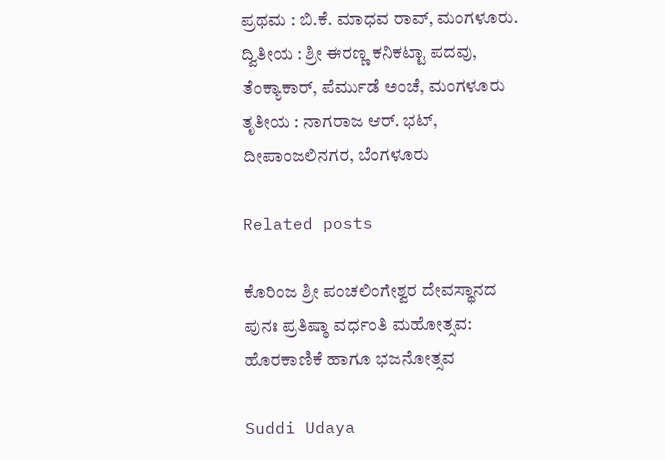ಪ್ರಥಮ : ಬಿ.ಕೆ. ಮಾಧವ ರಾವ್, ಮಂಗಳೂರು. ದ್ವಿತೀಯ : ಶ್ರೀ ಈರಣ್ಣ ಕನಿಕಟ್ಟಾ ಪದವು, ತೆಂಕ್ಯಾಕಾರ್, ಪೆರ್ಮುಡೆ ಅಂಚೆ, ಮಂಗಳೂರು ತೃತೀಯ : ನಾಗರಾಜ ಆರ್. ಭಟ್, ದೀಪಾಂಜಲಿನಗರ, ಬೆಂಗಳೂರು

Related posts

ಕೊರಿಂಜ ಶ್ರೀ ಪಂಚಲಿಂಗೇಶ್ವರ ದೇವಸ್ಥಾನದ ಪುನಃ ಪ್ರತಿಷ್ಠಾ ವರ್ಧಂತಿ ಮಹೋತ್ಸವ: ಹೊರಕಾಣಿಕೆ ಹಾಗೂ ಭಜನೋತ್ಸವ

Suddi Udaya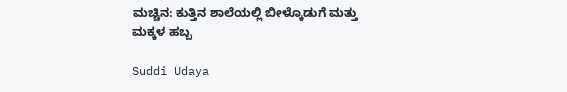ಮಚ್ಚಿನ: ಕುತ್ತಿನ ಶಾಲೆಯಲ್ಲಿ ಬೀಳ್ಕೊಡುಗೆ ಮತ್ತು ಮಕ್ಕಳ ಹಬ್ಬ

Suddi Udaya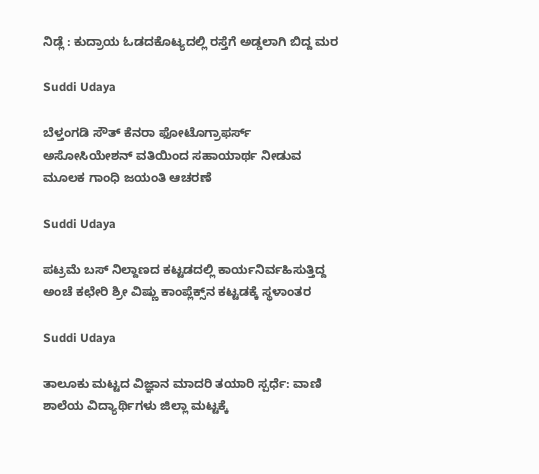ನಿಡ್ಲೆ : ಕುದ್ರಾಯ ಓಡದಕೊಟ್ಯದಲ್ಲಿ ರಸ್ತೆಗೆ ಅಡ್ಡಲಾಗಿ ಬಿದ್ದ ಮರ

Suddi Udaya

ಬೆಳ್ತಂಗಡಿ ಸೌತ್ ಕೆನರಾ ಫೋಟೊಗ್ರಾಫರ್ಸ್ ಅಸೋಸಿಯೇಶನ್ ವತಿಯಿಂದ ಸಹಾಯಾರ್ಥ ನೀಡುವ ಮೂಲಕ ಗಾಂಧಿ ಜಯಂತಿ ಆಚರಣೆ

Suddi Udaya

ಪಟ್ರಮೆ ಬಸ್ ನಿಲ್ದಾಣದ ಕಟ್ಟಡದಲ್ಲಿ ಕಾರ್ಯನಿರ್ವಹಿಸುತ್ತಿದ್ದ ಅಂಚೆ ಕಛೇರಿ ಶ್ರೀ ವಿಷ್ಣು ಕಾಂಪ್ಲೆಕ್ಸ್‌ನ ಕಟ್ಟಡಕ್ಕೆ ಸ್ಥಳಾಂತರ

Suddi Udaya

ತಾಲೂಕು ಮಟ್ಟದ ವಿಜ್ಞಾನ ಮಾದರಿ ತಯಾರಿ ಸ್ಪರ್ಧೆ: ವಾಣಿ ಶಾಲೆಯ ವಿದ್ಯಾರ್ಥಿಗಳು ಜಿಲ್ಲಾ ಮಟ್ಟಕ್ಕೆ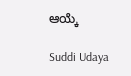ಆಯ್ಕೆ

Suddi Udaya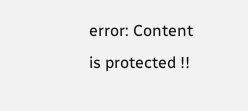error: Content is protected !!